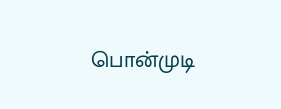பொன்முடி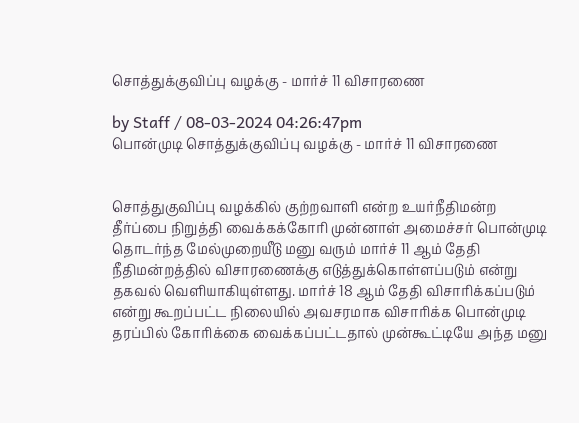சொத்துக்குவிப்பு வழக்கு - மார்ச் 11 விசாரணை

by Staff / 08-03-2024 04:26:47pm
பொன்முடி சொத்துக்குவிப்பு வழக்கு - மார்ச் 11 விசாரணை


சொத்துகுவிப்பு வழக்கில் குற்றவாளி என்ற உயர்நீதிமன்ற தீர்ப்பை நிறுத்தி வைக்கக்கோரி முன்னாள் அமைச்சர் பொன்முடி தொடர்ந்த மேல்முறையீடு மனு வரும் மார்ச் 11 ஆம் தேதி நீதிமன்றத்தில் விசாரணைக்கு எடுத்துக்கொள்ளப்படும் என்று தகவல் வெளியாகியுள்ளது. மார்ச் 18 ஆம் தேதி விசாரிக்கப்படும் என்று கூறப்பட்ட நிலையில் அவசரமாக விசாரிக்க பொன்முடி தரப்பில் கோரிக்கை வைக்கப்பட்டதால் முன்கூட்டியே அந்த மனு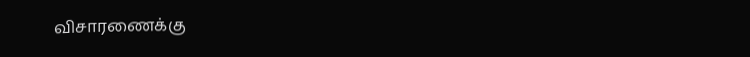விசாரணைக்கு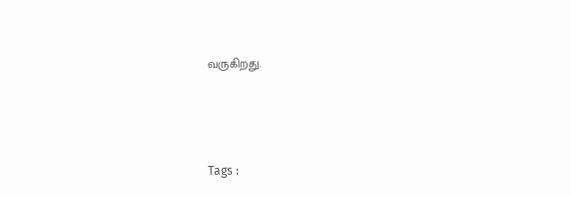வருகிறது.



Tags :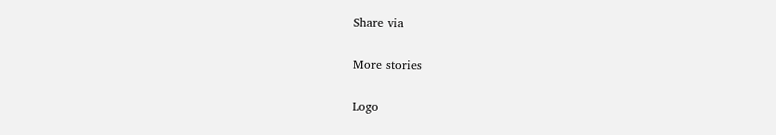Share via

More stories

Logo